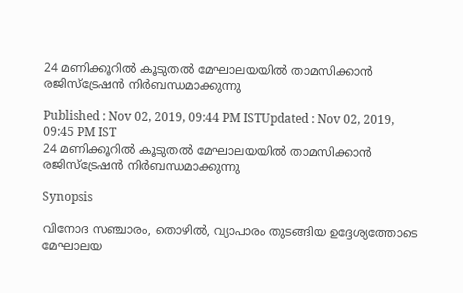24 മണിക്കൂറില്‍ കൂടുതല്‍ മേഘാലയയില്‍ താമസിക്കാൻ രജിസ്‌ട്രേഷന്‍ നിര്‍ബന്ധമാക്കുന്നു

Published : Nov 02, 2019, 09:44 PM ISTUpdated : Nov 02, 2019, 09:45 PM IST
24 മണിക്കൂറില്‍ കൂടുതല്‍ മേഘാലയയില്‍ താമസിക്കാൻ രജിസ്‌ട്രേഷന്‍ നിര്‍ബന്ധമാക്കുന്നു

Synopsis

വിനോദ സഞ്ചാരം, തൊഴിൽ, വ്യാപാരം തുടങ്ങിയ ഉദ്ദേശ്യത്തോടെ മേഘാലയ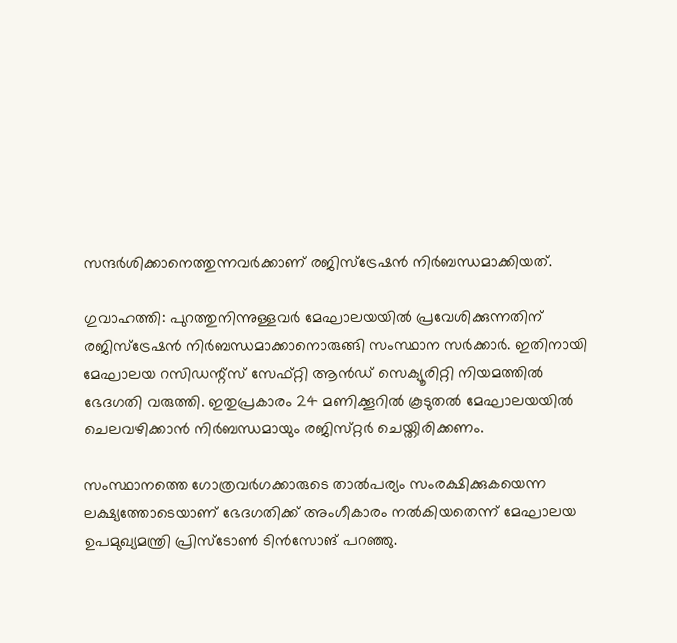സന്ദർശിക്കാനെത്തുന്നവർക്കാണ് രജിസ്ട്രേഷൻ നിർബന്ധമാക്കിയത്.

ഗുവാഹത്തി: പുറത്തുനിന്നുള്ളവര്‍ മേഘാലയയില്‍ പ്രവേശിക്കുന്നതിന് രജിസ്‌ട്രേഷന്‍ നിര്‍ബന്ധമാക്കാനൊരുങ്ങി സംസ്ഥാന സര്‍ക്കാര്‍. ഇതിനായി മേഘാലയ റസിഡന്റ്‌സ് സേഫ്റ്റി ആന്‍ഡ് സെക്യൂരിറ്റി നിയമത്തിൽ ഭേദഗതി വരുത്തി. ഇതുപ്രകാരം 24 മണിക്കൂറില്‍ കൂടുതല്‍ മേഘാലയയില്‍ ചെലവഴിക്കാൻ നിര്‍ബന്ധമായും രജിസ്‌റ്റർ ചെയ്തിരിക്കണം.

സംസ്ഥാനത്തെ ഗോത്രവര്‍ഗക്കാരുടെ താല്‍പര്യം സംരക്ഷിക്കുകയെന്ന ലക്ഷ്യത്തോടെയാണ് ഭേദഗതിക്ക് അംഗീകാരം നല്‍കിയതെന്ന് മേഘാലയ ഉപമുഖ്യമന്ത്രി പ്രിസ്‌ടോണ്‍ ടിന്‍സോങ് പറഞ്ഞു.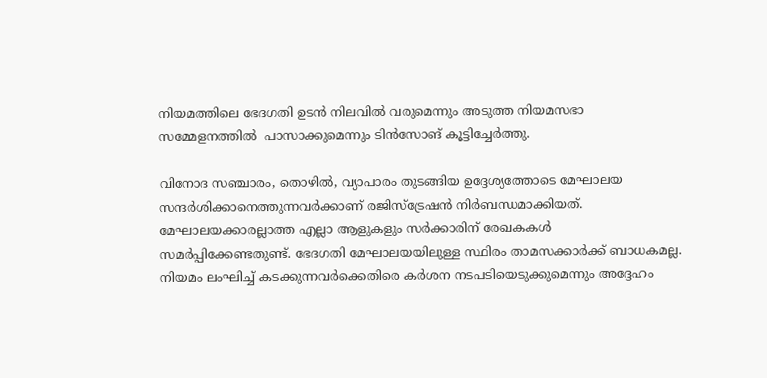നിയമത്തിലെ ഭേദഗതി ഉടന്‍ നിലവില്‍ വരുമെന്നും അടുത്ത നിയമസഭാ സമ്മേളനത്തില്‍  പാസാക്കുമെന്നും ടിന്‍സോങ് കൂട്ടിച്ചേർത്തു.

വിനോദ സഞ്ചാരം, തൊഴിൽ, വ്യാപാരം തുടങ്ങിയ ഉദ്ദേശ്യത്തോടെ മേഘാലയ സന്ദർശിക്കാനെത്തുന്നവർക്കാണ് രജിസ്ട്രേഷൻ നിർബന്ധമാക്കിയത്. മേഘാലയക്കാരല്ലാത്ത എല്ലാ ആളുകളും സര്‍ക്കാരിന് രേഖകകള്‍ സമര്‍പ്പിക്കേണ്ടതുണ്ട്. ഭേദഗതി മേഘാലയയിലുള്ള സ്ഥിരം താമസക്കാർക്ക് ബാധകമല്ല. നിയമം ലംഘിച്ച് കടക്കുന്നവർക്കെതിരെ കർശന നടപടിയെടുക്കുമെന്നും അദ്ദേഹം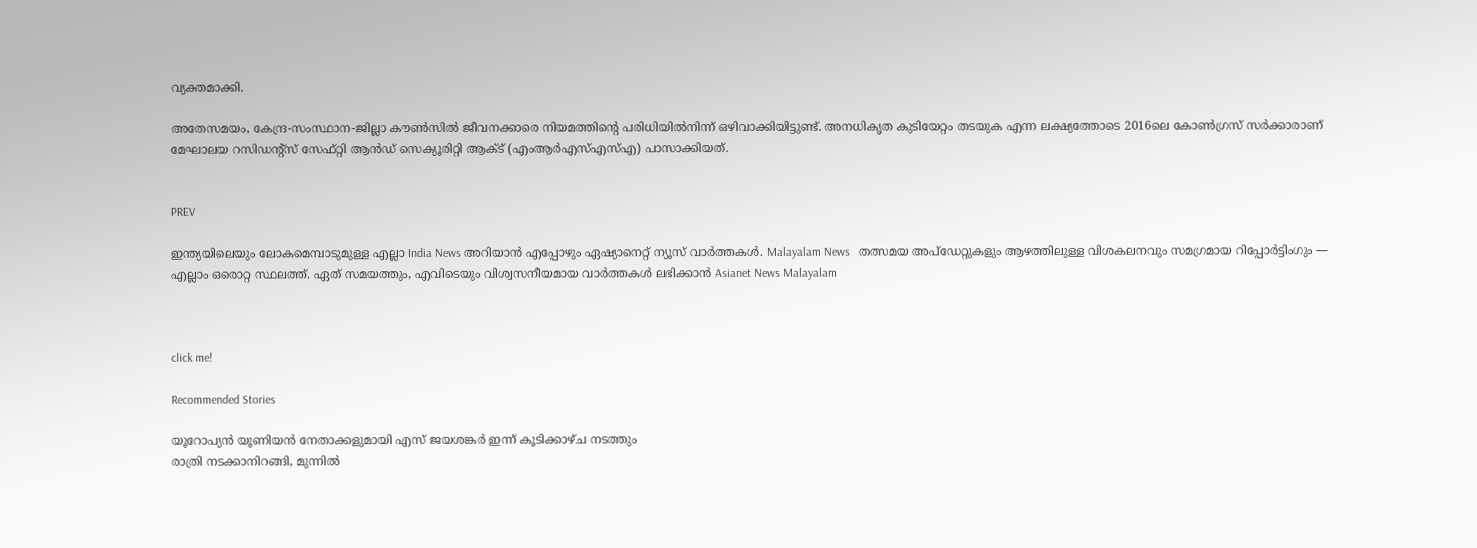വ്യക്തമാക്കി.

അതേസമയം, കേന്ദ്ര-സംസ്ഥാന-ജില്ലാ കൗണ്‍സില്‍ ജീവനക്കാരെ നിയമത്തിന്റെ പരിധിയില്‍നിന്ന് ഒഴിവാക്കിയിട്ടുണ്ട്. അനധികൃത കുടിയേറ്റം തടയുക എന്ന ലക്ഷ്യത്തോടെ 2016ലെ കോൺഗ്രസ് സർക്കാരാണ് മേഘാലയ റസിഡന്റ്‌സ് സേഫ്റ്റി ആന്‍ഡ് സെക്യൂരിറ്റി ആക്ട് (എംആർഎസ്എസ്എ) പാസാക്കിയത്.


PREV

ഇന്ത്യയിലെയും ലോകമെമ്പാടുമുള്ള എല്ലാ India News അറിയാൻ എപ്പോഴും ഏഷ്യാനെറ്റ് ന്യൂസ് വാർത്തകൾ. Malayalam News   തത്സമയ അപ്‌ഡേറ്റുകളും ആഴത്തിലുള്ള വിശകലനവും സമഗ്രമായ റിപ്പോർട്ടിംഗും — എല്ലാം ഒരൊറ്റ സ്ഥലത്ത്. ഏത് സമയത്തും, എവിടെയും വിശ്വസനീയമായ വാർത്തകൾ ലഭിക്കാൻ Asianet News Malayalam



click me!

Recommended Stories

യൂറോപ്യൻ യൂണിയൻ നേതാക്കളുമായി എസ് ജയശങ്കർ ഇന്ന് കൂടിക്കാഴ്ച നടത്തും
രാത്രി നടക്കാനിറങ്ങി, മുന്നിൽ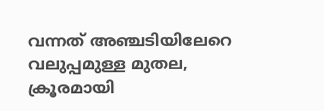വന്നത് അഞ്ചടിയിലേറെ വലുപ്പമുള്ള മുതല, ക്രൂരമായി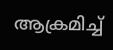ആക്രമിച്ച്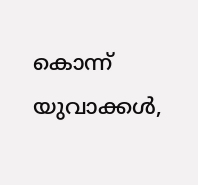കൊന്ന് യുവാക്കൾ,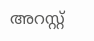അറസ്റ്റ്